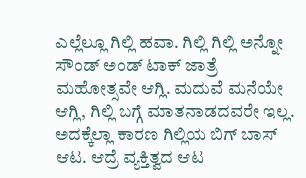ಎಲ್ಲೆಲ್ಲೂ ಗಿಲ್ಲಿ ಹವಾ. ಗಿಲ್ಲಿ ಗಿಲ್ಲಿ ಅನ್ನೋ ಸೌಂಡ್ ಅಂಡ್ ಟಾಕ್ ಜಾತ್ರೆ ಮಹೋತ್ಸವೇ ಆಗ್ಲಿ. ಮದುವೆ ಮನೆಯೇ ಆಗ್ಲಿ, ಗಿಲ್ಲಿ ಬಗ್ಗೆ ಮಾತನಾಡದವರೇ ಇಲ್ಲ. ಅದಕ್ಕೆಲ್ಲಾ ಕಾರಣ ಗಿಲ್ಲಿಯ ಬಿಗ್ ಬಾಸ್ ಆಟ. ಆದ್ರೆ ವ್ಯಕ್ತಿತ್ವದ ಆಟ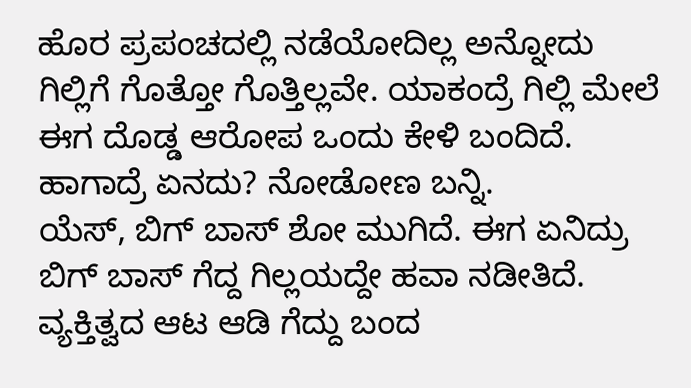ಹೊರ ಪ್ರಪಂಚದಲ್ಲಿ ನಡೆಯೋದಿಲ್ಲ ಅನ್ನೋದು ಗಿಲ್ಲಿಗೆ ಗೊತ್ತೋ ಗೊತ್ತಿಲ್ಲವೇ. ಯಾಕಂದ್ರೆ ಗಿಲ್ಲಿ ಮೇಲೆ ಈಗ ದೊಡ್ಡ ಆರೋಪ ಒಂದು ಕೇಳಿ ಬಂದಿದೆ. ಹಾಗಾದ್ರೆ ಏನದು? ನೋಡೋಣ ಬನ್ನಿ.
ಯೆಸ್, ಬಿಗ್ ಬಾಸ್ ಶೋ ಮುಗಿದೆ. ಈಗ ಏನಿದ್ರು ಬಿಗ್ ಬಾಸ್ ಗೆದ್ದ ಗಿಲ್ಲಯದ್ದೇ ಹವಾ ನಡೀತಿದೆ. ವ್ಯಕ್ತಿತ್ವದ ಆಟ ಆಡಿ ಗೆದ್ದು ಬಂದ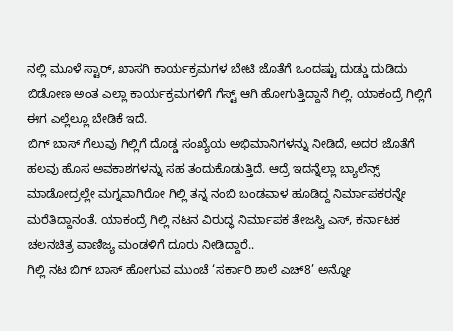ನಲ್ಲಿ ಮೂಳೆ ಸ್ಟಾರ್, ಖಾಸಗಿ ಕಾರ್ಯಕ್ರಮಗಳ ಬೇಟಿ ಜೊತೆಗೆ ಒಂದಷ್ಟು ದುಡ್ಡು ದುಡಿದು ಬಿಡೋಣ ಅಂತ ಎಲ್ಲಾ ಕಾರ್ಯಕ್ರಮಗಳಿಗೆ ಗೆಸ್ಟ್ ಆಗಿ ಹೋಗುತ್ತಿದ್ದಾನೆ ಗಿಲ್ಲಿ. ಯಾಕಂದ್ರೆ ಗಿಲ್ಲಿಗೆ ಈಗ ಎಲ್ಲೆಲ್ಲೂ ಬೇಡಿಕೆ ಇದೆ.
ಬಿಗ್ ಬಾಸ್ ಗೆಲುವು ಗಿಲ್ಲಿಗೆ ದೊಡ್ಡ ಸಂಖ್ಯೆಯ ಅಭಿಮಾನಿಗಳನ್ನು ನೀಡಿದೆ, ಅದರ ಜೊತೆಗೆ ಹಲವು ಹೊಸ ಅವಕಾಶಗಳನ್ನು ಸಹ ತಂದುಕೊಡುತ್ತಿದೆ. ಆದ್ರೆ ಇದನ್ನೆಲ್ಲಾ ಬ್ಯಾಲೆನ್ಸ್ ಮಾಡೋದ್ರಲ್ಲೇ ಮಗ್ನವಾಗಿರೋ ಗಿಲ್ಲಿ ತನ್ನ ನಂಬಿ ಬಂಡವಾಳ ಹೂಡಿದ್ದ ನಿರ್ಮಾಪಕರನ್ನೇ ಮರೆತಿದ್ದಾನಂತೆ. ಯಾಕಂದ್ರೆ ಗಿಲ್ಲಿ ನಟನ ವಿರುದ್ಧ ನಿರ್ಮಾಪಕ ತೇಜಸ್ವಿ ಎಸ್, ಕರ್ನಾಟಕ ಚಲನಚಿತ್ರ ವಾಣಿಜ್ಯ ಮಂಡಳಿಗೆ ದೂರು ನೀಡಿದ್ದಾರೆ..
ಗಿಲ್ಲಿ ನಟ ಬಿಗ್ ಬಾಸ್ ಹೋಗುವ ಮುಂಚೆ ‘ಸರ್ಕಾರಿ ಶಾಲೆ ಎಚ್8’ ಅನ್ನೋ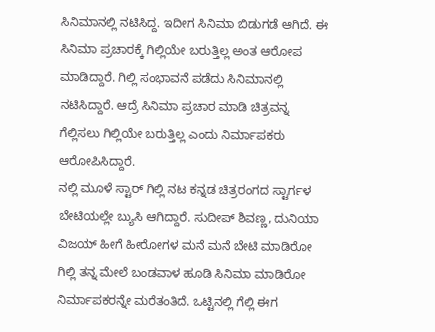ಸಿನಿಮಾನಲ್ಲಿ ನಟಿಸಿದ್ದ. ಇದೀಗ ಸಿನಿಮಾ ಬಿಡುಗಡೆ ಆಗಿದೆ. ಈ ಸಿನಿಮಾ ಪ್ರಚಾರಕ್ಕೆ ಗಿಲ್ಲಿಯೇ ಬರುತ್ತಿಲ್ಲ ಅಂತ ಆರೋಪ ಮಾಡಿದ್ದಾರೆ. ಗಿಲ್ಲಿ ಸಂಭಾವನೆ ಪಡೆದು ಸಿನಿಮಾನಲ್ಲಿ ನಟಿಸಿದ್ದಾರೆ. ಆದ್ರೆ ಸಿನಿಮಾ ಪ್ರಚಾರ ಮಾಡಿ ಚಿತ್ರವನ್ನ ಗೆಲ್ಲಿಸಲು ಗಿಲ್ಲಿಯೇ ಬರುತ್ತಿಲ್ಲ ಎಂದು ನಿರ್ಮಾಪಕರು ಆರೋಪಿಸಿದ್ದಾರೆ.
ನಲ್ಲಿ ಮೂಳೆ ಸ್ಟಾರ್ ಗಿಲ್ಲಿ ನಟ ಕನ್ನಡ ಚಿತ್ರರಂಗದ ಸ್ಟಾರ್ಗಳ ಬೇಟಿಯಲ್ಲೇ ಬ್ಯುಸಿ ಆಗಿದ್ದಾರೆ. ಸುದೀಪ್ ಶಿವಣ್ಣ, ದುನಿಯಾ ವಿಜಯ್ ಹೀಗೆ ಹೀರೋಗಳ ಮನೆ ಮನೆ ಬೇಟಿ ಮಾಡಿರೋ ಗಿಲ್ಲಿ ತನ್ನ ಮೇಲೆ ಬಂಡವಾಳ ಹೂಡಿ ಸಿನಿಮಾ ಮಾಡಿರೋ ನಿರ್ಮಾಪಕರನ್ನೇ ಮರೆತಂತಿದೆ. ಒಟ್ಟಿನಲ್ಲಿ ಗೆಲ್ಲಿ ಈಗ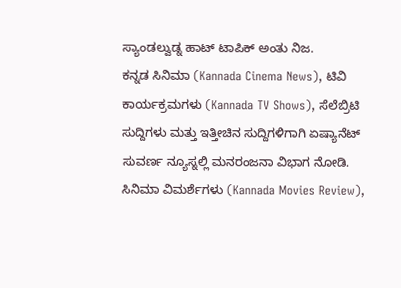ಸ್ಯಾಂಡಲ್ವುಡ್ನ ಹಾಟ್ ಟಾಪಿಕ್ ಅಂತು ನಿಜ.
ಕನ್ನಡ ಸಿನಿಮಾ (Kannada Cinema News), ಟಿವಿ ಕಾರ್ಯಕ್ರಮಗಳು (Kannada TV Shows), ಸೆಲೆಬ್ರಿಟಿ ಸುದ್ದಿಗಳು ಮತ್ತು ಇತ್ತೀಚಿನ ಸುದ್ದಿಗಳಿಗಾಗಿ ಏಷ್ಯಾನೆಟ್ ಸುವರ್ಣ ನ್ಯೂಸ್ನಲ್ಲಿ ಮನರಂಜನಾ ವಿಭಾಗ ನೋಡಿ. ಸಿನಿಮಾ ವಿಮರ್ಶೆಗಳು (Kannada Movies Review),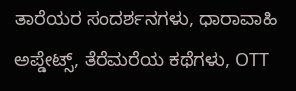ತಾರೆಯರ ಸಂದರ್ಶನಗಳು, ಧಾರಾವಾಹಿ ಅಪ್ಡೇಟ್ಸ್, ತೆರೆಮರೆಯ ಕಥೆಗಳು, OTT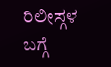ರಿಲೀಸ್ಗಳ ಬಗ್ಗೆ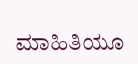ಮಾಹಿತಿಯೂ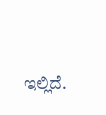ಇಲ್ಲಿದೆ.